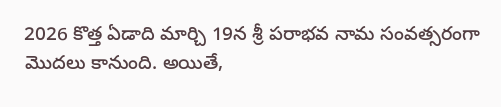2026 కొత్త ఏడాది మార్చి 19న శ్రీ పరాభవ నామ సంవత్సరంగా మొదలు కానుంది. అయితే,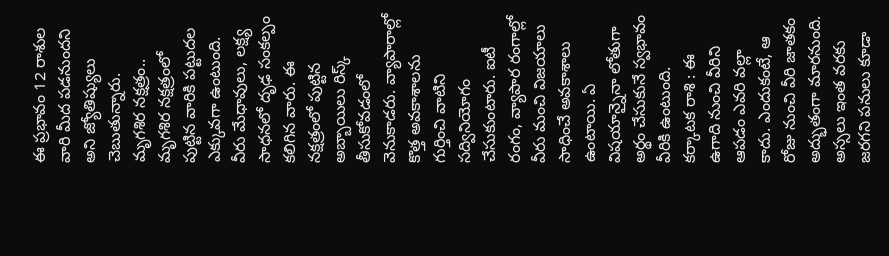ఈ ప్రభావం 12 రాశుల వారి మీద పడనుందని అని జ్యోతిష్యులు చెబుతున్నారు.
మృగశిర నక్షత్రం..
మృగశిర నక్షత్రంలో పుట్టిన వారికి పట్టుదల ఎక్కువగా ఉంటుంది. వీరు మేధావులు, లక్ష్య సాధనలో దృఢ సంకల్పం కలిగిన వారు. ఈ నక్షత్రంలో పుట్టిన అబ్బాయిలు రిస్క్ తీసుకోవడంలో వెనుకాడరు. వ్యాపారాల్లో కొత్త అవకాశాలను గుర్తించి వాటిని సద్వినియోగం చేసుకుంటారు. ఐటీ రంగం, వ్యాపార రంగాల్లో వీరు మంచి విజయాలు సాధించే అవకాశాలు ఉంటాయి. ఏ విషయాన్నైనా లోతుగా అర్థం చేసుకునే స్వభావం వీరికి ఉంటుంది.
కర్కాటక రాశి : ఈ ఉగాది నుంచి వీరిని ఆపడం ఎవరి వల్లా కాదు. ఎందుకంటే, ఆ రోజు నుంచి వీరి జాతకం అద్భుతంగా మారనుంది. అస్సలు ఇంత వరకు జరగని పనులు కూడా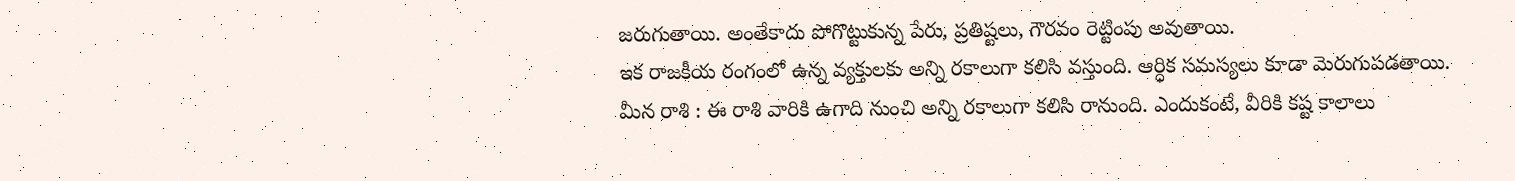జరుగుతాయి. అంతేకాదు పోగొట్టుకున్న పేరు, ప్రతిష్టలు, గౌరవం రెట్టింపు అవుతాయి.
ఇక రాజకీయ రంగంలో ఉన్న వ్యక్తులకు అన్ని రకాలుగా కలిసి వస్తుంది. ఆర్ధిక సమస్యలు కూడా మెరుగుపడతాయి.
మీన రాశి : ఈ రాశి వారికి ఉగాది నుంచి అన్ని రకాలుగా కలిసి రానుంది. ఎందుకంటే, వీరికి కష్ట కాలాలు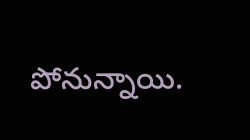పోనున్నాయి.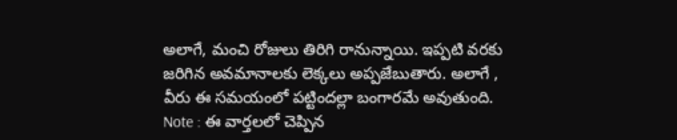అలాగే, మంచి రోజులు తిరిగి రానున్నాయి. ఇప్పటి వరకు జరిగిన అవమానాలకు లెక్కలు అప్పజేబుతారు. అలాగే , వీరు ఈ సమయంలో పట్టిందల్లా బంగారమే అవుతుంది.
Note : ఈ వార్తలలో చెప్పిన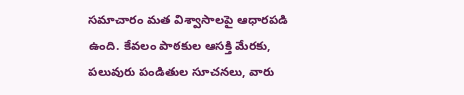సమాచారం మత విశ్వాసాలపై ఆధారపడి ఉంది. కేవలం పాఠకుల ఆసక్తి మేరకు, పలువురు పండితుల సూచనలు, వారు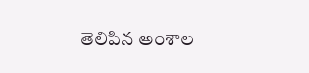తెలిపిన అంశాల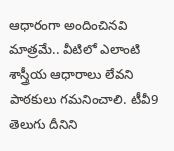ఆధారంగా అందించినవి మాత్రమే.. వీటిలో ఎలాంటి శాస్త్రీయ ఆధారాలు లేవని పాఠకులు గమనించాలి. టీవీ9 తెలుగు దీనిని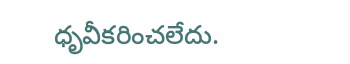ధృవీకరించలేదు.